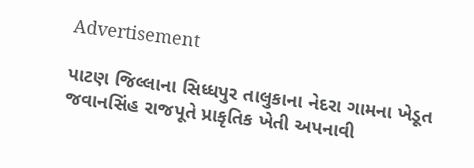Advertisement

પાટણ જિલ્લાના સિધ્ધપુર તાલુકાના નેદરા ગામના ખેડૂત જવાનસિંહ રાજપૂતે પ્રાકૃતિક ખેતી અપનાવી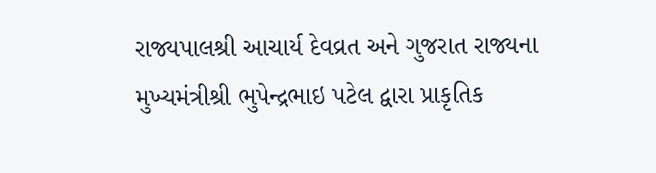રાજ્યપાલશ્રી આચાર્ય દેવવ્રત અને ગુજરાત રાજ્યના મુખ્યમંત્રીશ્રી ભુપેન્દ્રભાઇ પટેલ દ્વારા પ્રાકૃતિક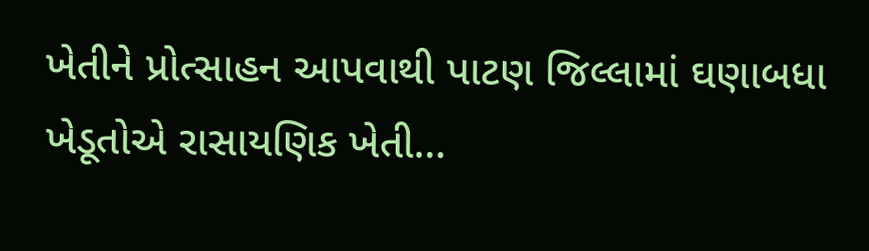ખેતીને પ્રોત્સાહન આપવાથી પાટણ જિલ્લામાં ઘણાબધા ખેડૂતોએ રાસાયણિક ખેતી…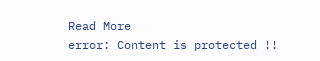Read More
error: Content is protected !!